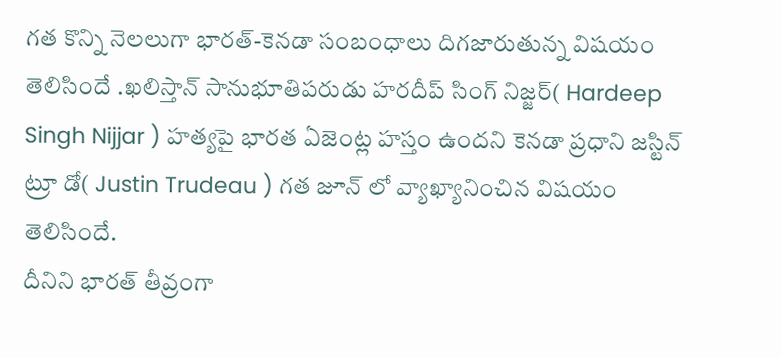గత కొన్ని నెలలుగా భారత్-కెనడా సంబంధాలు దిగజారుతున్న విషయం తెలిసిందే .ఖలిస్తాన్ సానుభూతిపరుడు హరదీప్ సింగ్ నిజ్జర్( Hardeep Singh Nijjar ) హత్యపై భారత ఏజెంట్ల హస్తం ఉందని కెనడా ప్రధాని జస్టిన్ ట్రూ డో( Justin Trudeau ) గత జూన్ లో వ్యాఖ్యానించిన విషయం తెలిసిందే.
దీనిని భారత్ తీవ్రంగా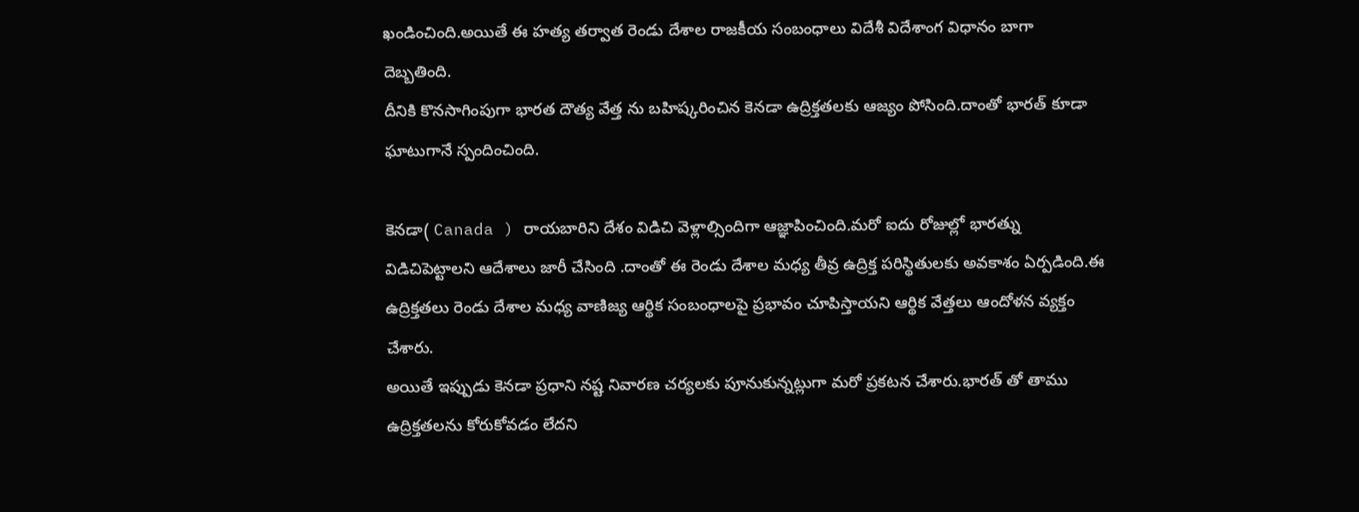ఖండించింది.అయితే ఈ హత్య తర్వాత రెండు దేశాల రాజకీయ సంబంధాలు విదేశీ విదేశాంగ విధానం బాగా దెబ్బతింది.
దీనికి కొనసాగింపుగా భారత దౌత్య వేత్త ను బహిష్కరించిన కెనడా ఉద్రిక్తతలకు ఆజ్యం పోసింది.దాంతో భారత్ కూడా ఘాటుగానే స్పందించింది.

కెనడా( Canada ) రాయబారిని దేశం విడిచి వెళ్లాల్సిందిగా ఆజ్ఞాపించింది.మరో ఐదు రోజుల్లో భారత్ను విడిచిపెట్టాలని ఆదేశాలు జారీ చేసింది .దాంతో ఈ రెండు దేశాల మధ్య తీవ్ర ఉద్రిక్త పరిస్థితులకు అవకాశం ఏర్పడింది.ఈ ఉద్రిక్తతలు రెండు దేశాల మధ్య వాణిజ్య ఆర్థిక సంబంధాలపై ప్రభావం చూపిస్తాయని ఆర్థిక వేత్తలు ఆందోళన వ్యక్తం చేశారు.
అయితే ఇప్పుడు కెనడా ప్రధాని నష్ట నివారణ చర్యలకు పూనుకున్నట్లుగా మరో ప్రకటన చేశారు.భారత్ తో తాము ఉద్రిక్తతలను కోరుకోవడం లేదని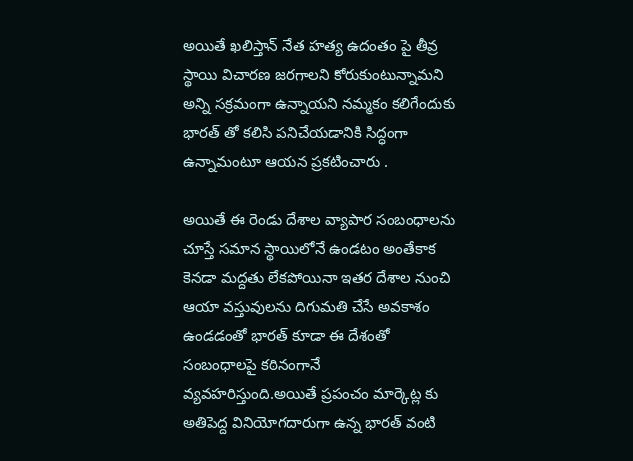అయితే ఖలిస్తాన్ నేత హత్య ఉదంతం పై తీవ్ర స్థాయి విచారణ జరగాలని కోరుకుంటున్నామని అన్ని సక్రమంగా ఉన్నాయని నమ్మకం కలిగేందుకు భారత్ తో కలిసి పనిచేయడానికి సిద్ధంగా ఉన్నామంటూ ఆయన ప్రకటించారు .

అయితే ఈ రెండు దేశాల వ్యాపార సంబంధాలను చూస్తే సమాన స్థాయిలోనే ఉండటం అంతేకాక కెనడా మద్దతు లేకపోయినా ఇతర దేశాల నుంచి ఆయా వస్తువులను దిగుమతి చేసే అవకాశం ఉండడంతో భారత్ కూడా ఈ దేశంతో సంబంధాలపై కఠినంగానే వ్యవహరిస్తుంది.అయితే ప్రపంచం మార్కెట్ల కు అతిపెద్ద వినియోగదారుగా ఉన్న భారత్ వంటి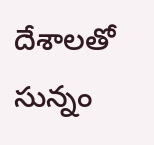దేశాలతో సున్నం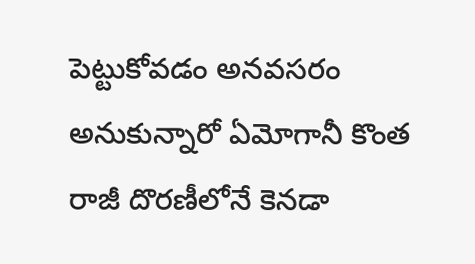పెట్టుకోవడం అనవసరం అనుకున్నారో ఏమోగానీ కొంత రాజీ దొరణీలోనే కెనడా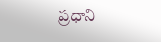ప్రధాని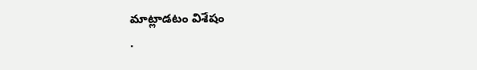మాట్లాడటం విశేషం
.